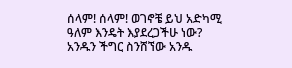ሰላም! ሰላም! ወገኖቼ ይህ አድካሚ ዓለም እንዴት እያደረጋችሁ ነው? አንዱን ችግር ስንሸኘው አንዱ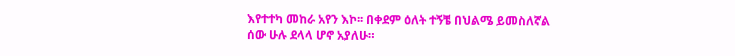እየተተካ መከራ አየን እኮ፡፡ በቀደም ዕለት ተኝቼ በህልሜ ይመስለኛል ሰው ሁሉ ደላላ ሆኖ አያለሁ።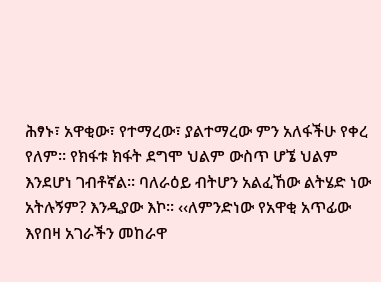ሕፃኑ፣ አዋቂው፣ የተማረው፣ ያልተማረው ምን አለፋችሁ የቀረ የለም። የክፋቱ ክፋት ደግሞ ህልም ውስጥ ሆኜ ህልም እንደሆነ ገብቶኛል። ባለራዕይ ብትሆን አልፈኸው ልትሄድ ነው አትሉኝም? እንዲያው እኮ፡፡ ‹‹ለምንድነው የአዋቂ አጥፊው እየበዛ አገራችን መከራዋ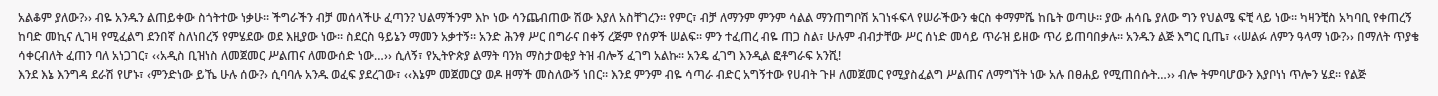አልቆም ያለው?›› ብዬ አንዱን ልጠይቀው ስጎትተው ነቃሁ። ችግራችን ብቻ መሰላችሁ ፈጣን? ህልማችንም እኮ ነው ሳንጨብጠው ሽው እያለ አስቸገረን። የምር፣ ብቻ ለማንም ምንም ሳልል ማንጠግቦሽ አገነፋፍላ የሠራችውን ቁርስ ቀማምሼ ከቤት ወጣሁ። ያው ሐሳቤ ያለው ግን የህልሜ ፍቺ ላይ ነው። ካዛንቺስ አካባቢ የቀጠረኝ ከባድ መኪና ሊገዛ የሚፈልግ ደንበኛ ስለነበረኝ የምሄደው ወደ እዚያው ነው። ስደርስ ዓይኔን ማመን አቃተኝ። አንድ ሕንፃ ሥር በግራና በቀኝ ረጅም የሰዎች ሠልፍ፡፡ ምን ተፈጠረ ብዬ ጠጋ ስል፣ ሁሉም ብብታቸው ሥር ሰነድ መሳይ ጥራዝ ይዘው ጥሪ ይጠባበቃሉ፡፡ አንዱን ልጅ እግር ቢጤ፣ ‹‹ሠልፉ ለምን ዓላማ ነው?›› በማለት ጥያቄ ሳቀርብለት ፈጠን ባለ አነጋገር፣ ‹‹አዲስ ቢዝነስ ለመጀመር ሥልጠና ለመውሰድ ነው…›› ሲለኝ፣ የኢትዮጵያ ልማት ባንክ ማስታወቂያ ትዝ ብሎኝ ፈገግ አልኩ፡፡ አንዴ ፈገግ እንዲል ፎቶግራፍ አንሺ!
እንደ እኔ እንግዳ ደራሽ የሆኑ፣ ‹ምንድነው ይኼ ሁሉ ሰው?› ሲባባሉ አንዱ ወፈፍ ያደረገው፣ ‹‹እኔም መጀመርያ ወዶ ዘማች መስለውኝ ነበር። እንደ ምንም ብዬ ሳጣራ ብድር አግኝተው የሀብት ጉዞ ለመጀመር የሚያስፈልግ ሥልጠና ለማግኘት ነው አሉ በፀሐይ የሚጠበሱት…›› ብሎ ትምባሆውን እያቦነነ ጥሎን ሄደ። የልጅ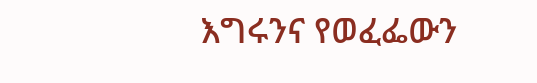እግሩንና የወፈፌውን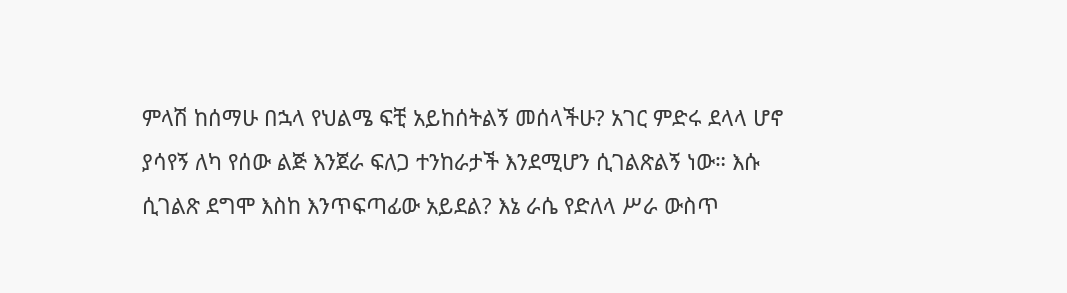ምላሽ ከሰማሁ በኋላ የህልሜ ፍቺ አይከሰትልኝ መሰላችሁ? አገር ምድሩ ደላላ ሆኖ ያሳየኝ ለካ የሰው ልጅ እንጀራ ፍለጋ ተንከራታች እንደሚሆን ሲገልጽልኝ ነው። እሱ ሲገልጽ ደግሞ እስከ እንጥፍጣፊው አይደል? እኔ ራሴ የድለላ ሥራ ውስጥ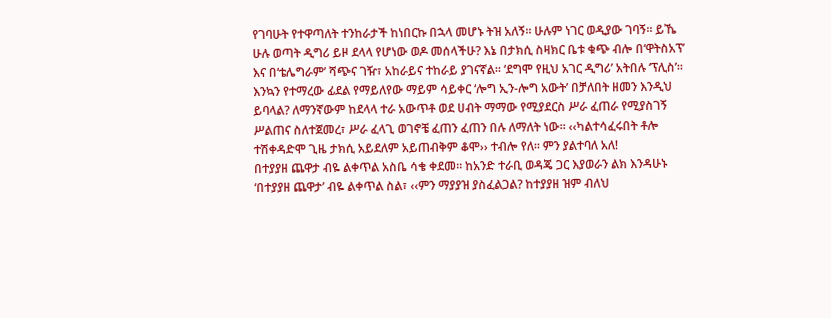የገባሁት የተዋጣለት ተንከራታች ከነበርኩ በኋላ መሆኑ ትዝ አለኝ። ሁሉም ነገር ወዲያው ገባኝ። ይኼ ሁሉ ወጣት ዲግሪ ይዞ ደላላ የሆነው ወዶ መሰላችሁ? እኔ በታክሲ ስዛክር ቤቱ ቁጭ ብሎ በ‘ዋትስአፕ’ እና በ‘ቴሌግራም’ ሻጭና ገዥ፣ አከራይና ተከራይ ያገናኛል። ‘ደግሞ የዚህ አገር ዲግሪ’ አትበሉ ‘ፕሊስ’፡፡ እንኳን የተማረው ፊደል የማይለየው ማይም ሳይቀር ‘ሎግ ኢን-ሎግ አውት’ በቻለበት ዘመን እንዲህ ይባላል? ለማንኛውም ከደላላ ተራ አውጥቶ ወደ ሀብት ማማው የሚያደርስ ሥራ ፈጠራ የሚያስገኝ ሥልጠና ስለተጀመረ፣ ሥራ ፈላጊ ወገኖቼ ፈጠን ፈጠን በሉ ለማለት ነው፡፡ ‹‹ካልተሳፈሩበት ቶሎ ተሽቀዳድሞ ጊዜ ታክሲ አይደለም አይጠብቅም ቆሞ›› ተብሎ የለ፡፡ ምን ያልተባለ አለ!
በተያያዘ ጨዋታ ብዬ ልቀጥል አስቤ ሳቄ ቀደመ። ከአንድ ተራቢ ወዳጄ ጋር እያወራን ልክ እንዳሁኑ ‘በተያያዘ ጨዋታ’ ብዬ ልቀጥል ስል፣ ‹‹ምን ማያያዝ ያስፈልጋል? ከተያያዘ ዝም ብለህ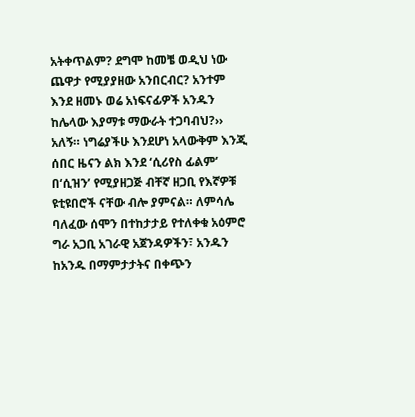አትቀጥልም? ደግሞ ከመቼ ወዲህ ነው ጨዋታ የሚያያዘው አንበርብር? አንተም እንደ ዘመኑ ወሬ አነፍናፊዎች አንዱን ከሌላው እያማቱ ማውራት ተጋባብህ?›› አለኝ። ነግሬያችሁ እንደሆነ አላውቅም እንጂ ሰበር ዜናን ልክ እንደ ‘ሲሪየስ ፊልም’ በ‘ሲዝን’ የሚያዘጋጅ ብቸኛ ዘጋቢ የእኛዎቹ ዩቲዩበሮች ናቸው ብሎ ያምናል። ለምሳሌ ባለፈው ሰሞን በተከታታይ የተለቀቁ አዕምሮ ግራ አጋቢ አገራዊ አጀንዳዎችን፣ አንዱን ከአንዱ በማምታታትና በቀጭን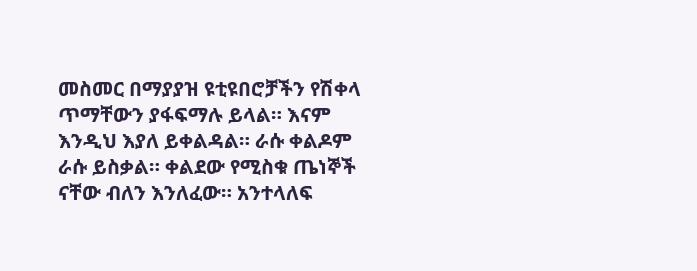መስመር በማያያዝ ዩቲዩበሮቻችን የሽቀላ ጥማቸውን ያፋፍማሉ ይላል። እናም እንዲህ እያለ ይቀልዳል። ራሱ ቀልዶም ራሱ ይስቃል። ቀልደው የሚስቁ ጤነኞች ናቸው ብለን እንለፈው። አንተላለፍ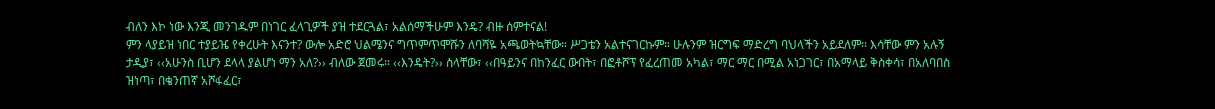ብለን እኮ ነው እንጂ መንገዱም በነገር ፈላጊዎች ያዝ ተደርጓል፣ አልሰማችሁም እንዴ? ብዙ ሰምተናል!
ምን ላያይዝ ነበር ተያይዤ የቀረሁት እናንተ? ውሎ አድሮ ህልሜንና ግጥምጥሞሹን ለባሻዬ አጫወትኳቸው። ሥጋቴን አልተናገርኩም። ሁሉንም ዝርግፍ ማድረግ ባህላችን አይደለም። እሳቸው ምን አሉኝ ታዲያ፣ ‹‹አሁንስ ቢሆን ደላላ ያልሆነ ማን አለ?›› ብለው ጀመሩ። ‹‹እንዴት?›› ስላቸው፣ ‹‹በዓይንና በከንፈር ውበት፣ በፎቶሾፕ የፈረጠመ አካል፣ ማር ማር በሚል አነጋገር፣ በአማላይ ቅስቀሳ፣ በአለባበስ ዝነጣ፣ በቄንጠኛ አሾፋፈር፣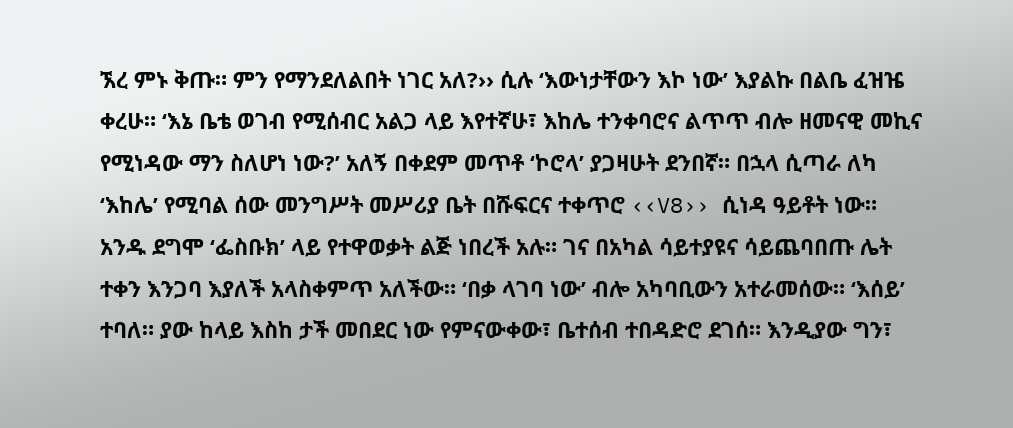ኧረ ምኑ ቅጡ። ምን የማንደለልበት ነገር አለ?›› ሲሉ ‘እውነታቸውን እኮ ነው’ እያልኩ በልቤ ፈዝዤ ቀረሁ። ‘እኔ ቤቴ ወገብ የሚሰብር አልጋ ላይ እየተኛሁ፣ እከሌ ተንቀባሮና ልጥጥ ብሎ ዘመናዊ መኪና የሚነዳው ማን ስለሆነ ነው?’ አለኝ በቀደም መጥቶ ‘ኮሮላ’ ያጋዛሁት ደንበኛ። በኋላ ሲጣራ ለካ ‘እከሌ’ የሚባል ሰው መንግሥት መሥሪያ ቤት በሹፍርና ተቀጥሮ ‹‹V8›› ሲነዳ ዓይቶት ነው። አንዱ ደግሞ ‘ፌስቡክ’ ላይ የተዋወቃት ልጅ ነበረች አሉ። ገና በአካል ሳይተያዩና ሳይጨባበጡ ሌት ተቀን እንጋባ እያለች አላስቀምጥ አለችው። ‘በቃ ላገባ ነው’ ብሎ አካባቢውን አተራመሰው። ‘እሰይ’ ተባለ። ያው ከላይ እስከ ታች መበደር ነው የምናውቀው፣ ቤተሰብ ተበዳድሮ ደገሰ። እንዲያው ግን፣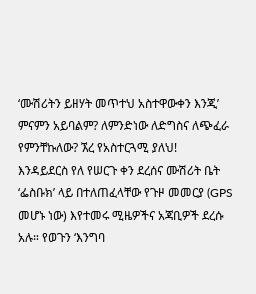‘ሙሽሪትን ይዘሃት መጥተህ አስተዋውቀን እንጂ’ ምናምን አይባልም? ለምንድነው ለድግስና ለጭፈራ የምንቸኩለው? ኧረ የአስተርጓሚ ያለህ!
እንዳይደርስ የለ የሠርጉ ቀን ደረሰና ሙሽሪት ቤት ‘ፌስቡክ’ ላይ በተለጠፈላቸው የጉዞ መመርያ (GPS መሆኑ ነው) እየተመሩ ሚዜዎችና አጃቢዎች ደረሱ አሉ። የወጉን ‘እንግባ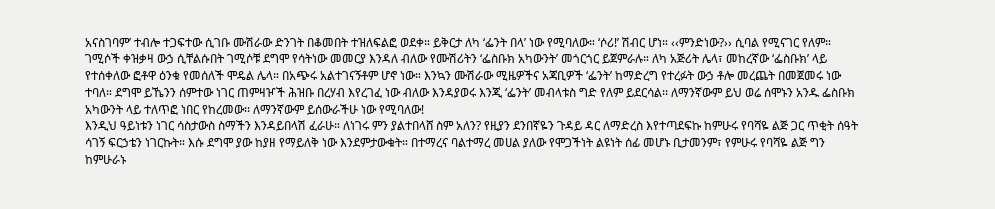አናስገባም’ ተብሎ ተጋፍተው ሲገቡ ሙሽራው ድንገት በቆመበት ተዝለፍልፎ ወደቀ። ይቅርታ ለካ ‘ፌንት በላ’ ነው የሚባለው። ‘ሶሪ!’ ሽብር ሆነ። ‹‹ምንድነው?›› ሲባል የሚናገር የለም። ገሚሶች ቀዝቃዛ ውኃ ሲቸልሱበት ገሚሶቹ ደግሞ የሳትነው መመርያ እንዳለ ብለው የሙሽሪትን ‘ፌስቡክ አካውንት’ መጎርጎር ይጀምራሉ። ለካ አጅሪት ሌላ፣ መከረኛው ‘ፌስቡክ’ ላይ የተሰቀለው ፎቶዋ ዕንቁ የመሰለች ሞዴል ሌላ። በአጭሩ አልተገናኝቶም ሆኖ ነው። እንኳን ሙሽራው ሚዜዎችና አጃቢዎች ‘ፌንት’ ከማድረግ የተረፉት ውኃ ቶሎ መረጨት በመጀመሩ ነው ተባለ። ደግሞ ይኼንን ሰምተው ነገር ጠምዛዦች ሕዝቡ በረሃብ እየረገፈ ነው ብለው እንዳያወሩ እንጂ ‘ፌንት’ መብላቱስ ግድ የለም ይደርሳል፡፡ ለማንኛውም ይህ ወሬ ሰሞኑን አንዱ ፌስቡክ አካውንት ላይ ተለጥፎ ነበር የከረመው፡፡ ለማንኛውም ይሰውራችሁ ነው የሚባለው!
እንዲህ ዓይነቱን ነገር ሳስታውስ ስማችን እንዳይበላሽ ፈራሁ። ለነገሩ ምን ያልተበላሸ ስም አለን? የዚያን ደንበኛዬን ጉዳይ ዳር ለማድረስ እየተጣደፍኩ ከምሁሩ የባሻዬ ልጅ ጋር ጥቂት ሰዓት ሳገኝ ፍርኃቴን ነገርኩት። እሱ ደግሞ ያው ከያዘ የማይለቅ ነው እንደምታውቁት። በተማረና ባልተማረ መሀል ያለው የሞጋችነት ልዩነት ሰፊ መሆኑ ቢታመንም፣ የምሁሩ የባሻዬ ልጅ ግን ከምሁራኑ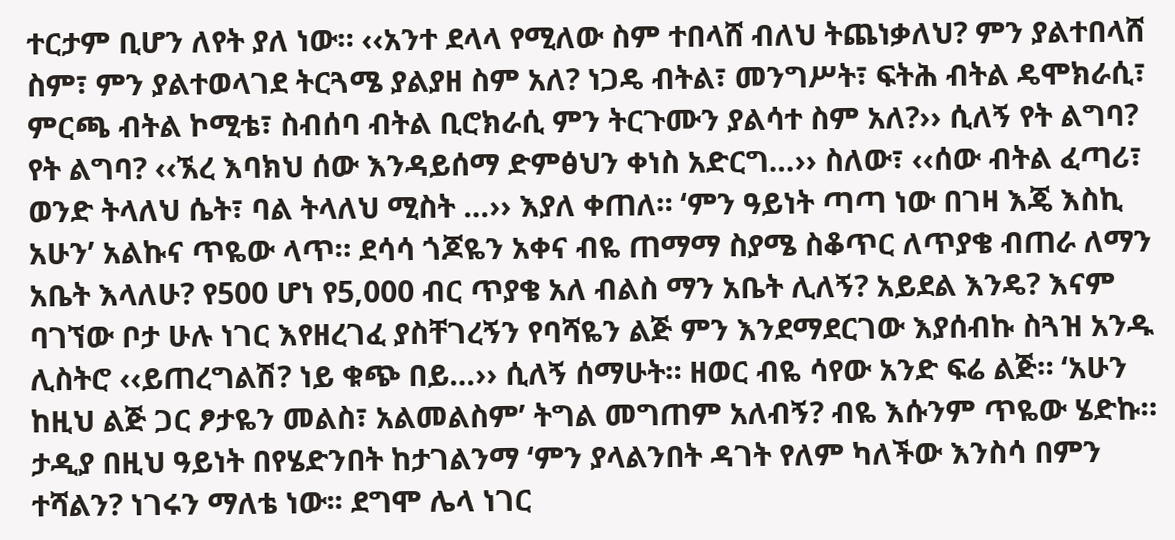ተርታም ቢሆን ለየት ያለ ነው። ‹‹አንተ ደላላ የሚለው ስም ተበላሸ ብለህ ትጨነቃለህ? ምን ያልተበላሸ ስም፣ ምን ያልተወላገደ ትርጓሜ ያልያዘ ስም አለ? ነጋዴ ብትል፣ መንግሥት፣ ፍትሕ ብትል ዴሞክራሲ፣ ምርጫ ብትል ኮሚቴ፣ ስብሰባ ብትል ቢሮክራሲ ምን ትርጉሙን ያልሳተ ስም አለ?›› ሲለኝ የት ልግባ? የት ልግባ? ‹‹ኧረ እባክህ ሰው እንዳይሰማ ድምፅህን ቀነስ አድርግ…›› ስለው፣ ‹‹ሰው ብትል ፈጣሪ፣ ወንድ ትላለህ ሴት፣ ባል ትላለህ ሚስት …›› እያለ ቀጠለ። ‘ምን ዓይነት ጣጣ ነው በገዛ እጄ እስኪ አሁን’ አልኩና ጥዬው ላጥ። ደሳሳ ጎጆዬን አቀና ብዬ ጠማማ ስያሜ ስቆጥር ለጥያቄ ብጠራ ለማን አቤት እላለሁ? የ500 ሆነ የ5,000 ብር ጥያቄ አለ ብልስ ማን አቤት ሊለኝ? አይደል እንዴ? እናም ባገኘው ቦታ ሁሉ ነገር እየዘረገፈ ያስቸገረኝን የባሻዬን ልጅ ምን እንደማደርገው እያሰብኩ ስጓዝ አንዱ ሊስትሮ ‹‹ይጠረግልሽ? ነይ ቁጭ በይ…›› ሲለኝ ሰማሁት። ዘወር ብዬ ሳየው አንድ ፍሬ ልጅ። ‘አሁን ከዚህ ልጅ ጋር ፆታዬን መልስ፣ አልመልስም’ ትግል መግጠም አለብኝ? ብዬ እሱንም ጥዬው ሄድኩ። ታዲያ በዚህ ዓይነት በየሄድንበት ከታገልንማ ‘ምን ያላልንበት ዳገት የለም ካለችው እንስሳ በምን ተሻልን? ነገሩን ማለቴ ነው፡፡ ደግሞ ሌላ ነገር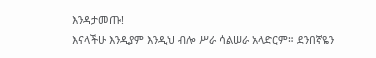እንዳታመጡ!
እናላችሁ እንዲያም እንዲህ ብሎ ሥራ ሳልሠራ አላድርም። ደንበኛዬን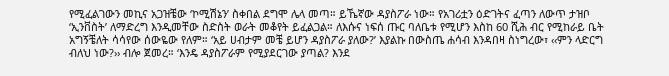የሚፈልገውን መኪና አጋዝቼው ‘ኮሚሽኔን’ ስቀበል ደግሞ ሌላ መጣ። ይኼኛው ዳያስፖራ ነው። የአገሪቷን ዕድገትና ፈጣን ለውጥ ታዝቦ ‘ኢንቨስት’ ለማድረግ እንዲመቸው ስድስት ወራት መቆየት ይፈልጋል። ለእሱና ነፍሰ ጡር ባለቤቱ የሚሆን እስከ 60 ሺሕ ብር የሚከራይ ቤት አግኝቼለት ሳሳየው ሰውዬው የለም። ‘አይ ሀብታም መቼ ይሆን ዳያስፖራ ያለው?’ እያልኩ በውስጤ ሐሳብ እንዳበዛ ስነግረው፣ ‹‹ምን ላድርግ ብለህ ነው?›› ብሎ ጀመረ። ‘እንዴ ዳያስፖራም የሚያደርገው ያጣል? እንደ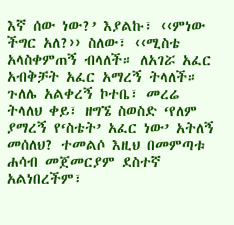እኛ ሰው ነው?’ እያልኩ፣ ‹‹ምነው ችግር አለ?›› ስለው፣ ‹‹ሚስቴ አላስቀምጠኝ ብላለች። ለአገሯ አፈር አብቅቻት አፈር አማረኝ ትላለች። ጉለሌ አልቀረኝ ኮተቤ፣ መረሬ ትላለህ ቀይ፣ ዘግኜ ስወስድ ‘የለም ያማረኝ የ‘ስቴት’ አፈር ነው’ አትለኝ መሰለህ? ተመልሶ እዚህ በመምጣቱ ሐሳብ መጀመርያም ደስተኛ አልነበረችም፣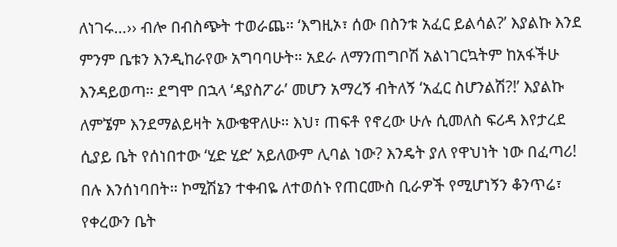ለነገሩ…›› ብሎ በብስጭት ተወራጨ። ‘እግዚኦ፣ ሰው በስንቱ አፈር ይልሳል?’ እያልኩ እንደ ምንም ቤቱን እንዲከራየው አግባባሁት። አደራ ለማንጠግቦሽ አልነገርኳትም ከአፋችሁ እንዳይወጣ። ደግሞ በኋላ ‘ዳያስፖራ’ መሆን አማረኝ ብትለኝ ‘አፈር ስሆንልሽ?!’ እያልኩ ለምኜም እንደማልይዛት አውቄዋለሁ። እህ፣ ጠፍቶ የኖረው ሁሉ ሲመለስ ፍሪዳ እየታረደ ሲያይ ቤት የሰነበተው ‘ሂድ ሂድ’ አይለውም ሊባል ነው? እንዴት ያለ የዋህነት ነው በፈጣሪ!
በሉ እንሰነባበት። ኮሚሽኔን ተቀብዬ ለተወሰኑ የጠርሙስ ቢራዎች የሚሆነኝን ቆንጥሬ፣ የቀረውን ቤት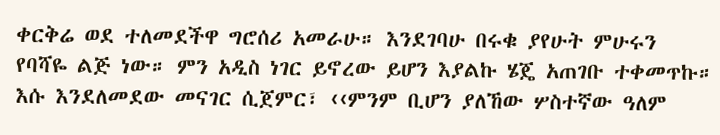ቀርቅሬ ወደ ተለመደችዋ ግሮሰሪ አመራሁ። እንደገባሁ በሩቁ ያየሁት ምሁሩን የባሻዬ ልጅ ነው። ምን አዲስ ነገር ይኖረው ይሆን እያልኩ ሄጄ አጠገቡ ተቀመጥኩ። እሱ እንደለመደው መናገር ሲጀምር፣ ‹‹ምንም ቢሆን ያለኸው ሦስተኛው ዓለም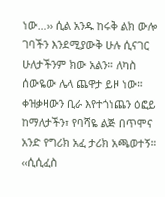ነው…›› ሲል አንዱ ከሩቅ ልክ ውሎ ገባችን እንደሚያውቅ ሁሉ ሲናገር ሁለታችንም ክው አልን። ለካስ ሰውዬው ሌላ ጨዋታ ይዞ ነው። ቀዝቃዛውን ቢራ እየተጎነጨን ዕፎይ ከማለታችን፣ የባሻዬ ልጅ በጥሞና አንድ የግሪክ አፈ ታሪክ አጫወተኝ። ‹‹ሲሲፈስ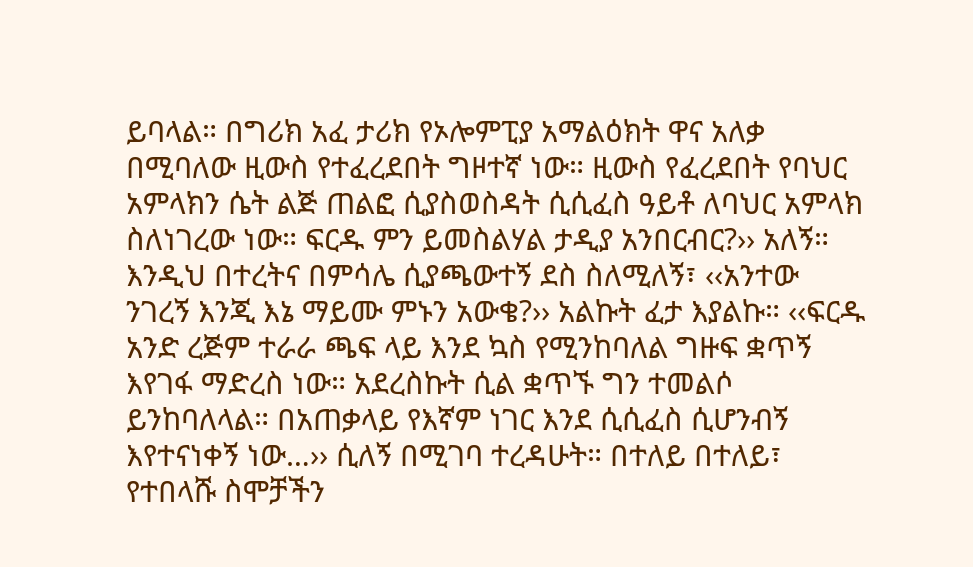ይባላል። በግሪክ አፈ ታሪክ የኦሎምፒያ አማልዕክት ዋና አለቃ በሚባለው ዚውስ የተፈረደበት ግዞተኛ ነው። ዚውስ የፈረደበት የባህር አምላክን ሴት ልጅ ጠልፎ ሲያስወስዳት ሲሲፈስ ዓይቶ ለባህር አምላክ ስለነገረው ነው። ፍርዱ ምን ይመስልሃል ታዲያ አንበርብር?›› አለኝ። እንዲህ በተረትና በምሳሌ ሲያጫውተኝ ደስ ስለሚለኝ፣ ‹‹አንተው ንገረኝ እንጂ እኔ ማይሙ ምኑን አውቄ?›› አልኩት ፈታ እያልኩ። ‹‹ፍርዱ አንድ ረጅም ተራራ ጫፍ ላይ እንደ ኳስ የሚንከባለል ግዙፍ ቋጥኝ እየገፋ ማድረስ ነው። አደረስኩት ሲል ቋጥኙ ግን ተመልሶ ይንከባለላል። በአጠቃላይ የእኛም ነገር እንደ ሲሲፈስ ሲሆንብኝ እየተናነቀኝ ነው…›› ሲለኝ በሚገባ ተረዳሁት። በተለይ በተለይ፣ የተበላሹ ስሞቻችን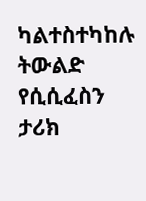ካልተስተካከሉ ትውልድ የሲሲፈስን ታሪክ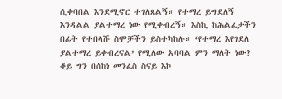ሲቀባበል እንደሚኖር ተገለጸልኝ። የተማረ ይግደለኝ እንዳልል ያልተማረ ነው የሚቀብረኝ። እስኪ ከሕልፈታችን በፊት የተበላሹ ስሞቻችን ይስተካከሉ። ‘የተማረ እየገደለ ያልተማረ ይቀብረናል’ የሚለው አባባል ምን ማለት ነው? ቆይ ግን በሰከነ መንፈስ ስናይ እኮ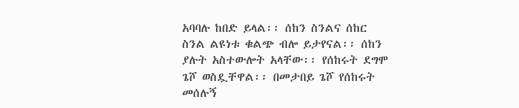አባባሉ ከበድ ይላል፡፡ ሰከን ስንልና ሰከር ስንል ልዩነቱ ቁልጭ ብሎ ይታየናል፡፡ ሰከን ያሉት አስተውሎት አላቸው፡፡ የሰከሩት ደግሞ ጌሾ ወስዷቸዋል፡፡ በመታበይ ጌሾ የሰከሩት መሰሉኝ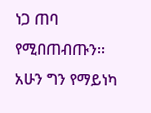ነጋ ጠባ የሚበጠብጡን፡፡ አሁን ግን የማይነካ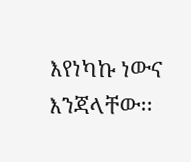እየነካኩ ነውና እንጃላቸው፡፡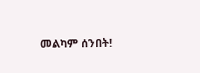መልካም ሰንበት!